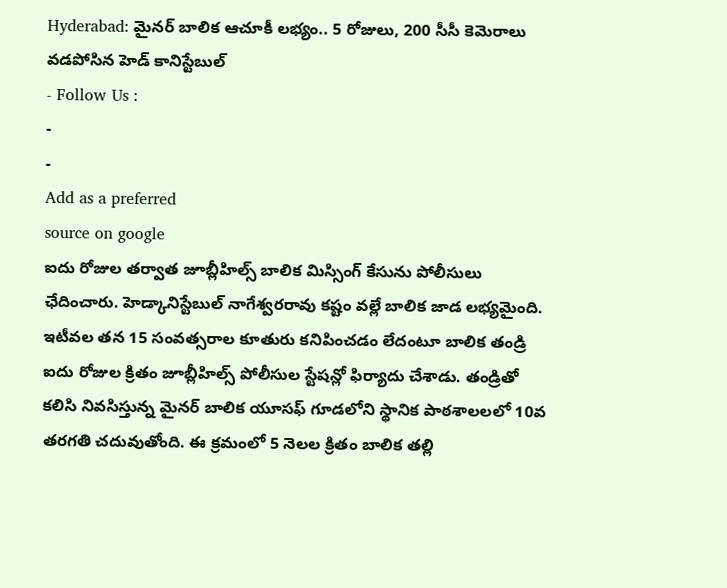Hyderabad: మైనర్ బాలిక ఆచూకీ లభ్యం.. 5 రోజులు, 200 సీసీ కెమెరాలు వడపోసిన హెడ్ కానిస్టేబుల్
- Follow Us :
-
-
Add as a preferred
source on google
ఐదు రోజుల తర్వాత జూబ్లీహిల్స్ బాలిక మిస్సింగ్ కేసును పోలీసులు ఛేదించారు. హెడ్కానిస్టేబుల్ నాగేశ్వరరావు కష్టం వల్లే బాలిక జాడ లభ్యమైంది. ఇటీవల తన 15 సంవత్సరాల కూతురు కనిపించడం లేదంటూ బాలిక తండ్రి ఐదు రోజుల క్రితం జూబ్లీహిల్స్ పోలీసుల స్టేషన్లో ఫిర్యాదు చేశాడు. తండ్రితో కలిసి నివసిస్తున్న మైనర్ బాలిక యూసఫ్ గూడలోని స్థానిక పాఠశాలలలో 10వ తరగతి చదువుతోంది. ఈ క్రమంలో 5 నెలల క్రితం బాలిక తల్లి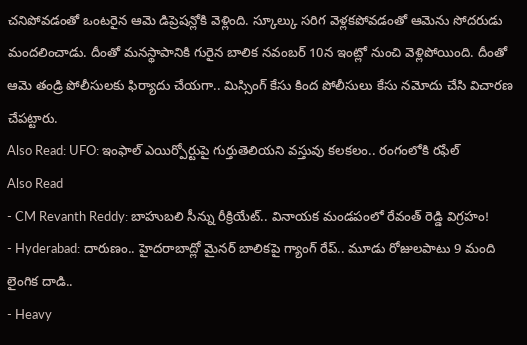చనిపోవడంతో ఒంటరైన ఆమె డిప్రెషన్లోకి వెళ్లింది. స్కూల్కు సరిగ వెళ్లకపోవడంతో ఆమెను సోదరుడు మందలించాడు. దీంతో మనస్థాపానికి గురైన బాలిక నవంబర్ 10న ఇంట్లో నుంచి వెళ్లిపోయింది. దీంతో ఆమె తండ్రి పోలీసులకు ఫిర్యాదు చేయగా.. మిస్సింగ్ కేసు కింద పోలీసులు కేసు నమోదు చేసి విచారణ చేపట్టారు.
Also Read: UFO: ఇంఫాల్ ఎయిర్పోర్టుపై గుర్తుతెలియని వస్తువు కలకలం.. రంగంలోకి రఫేల్
Also Read
- CM Revanth Reddy: బాహుబలి సీన్ను రీక్రియేట్.. వినాయక మండపంలో రేవంత్ రెడ్డి విగ్రహం!
- Hyderabad: దారుణం.. హైదరాబాద్లో మైనర్ బాలికపై గ్యాంగ్ రేప్.. మూడు రోజులపాటు 9 మంది లైంగిక దాడి..
- Heavy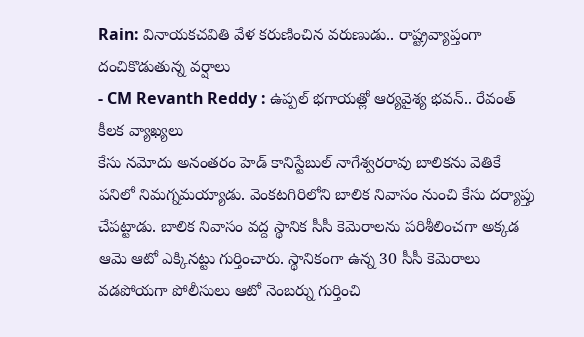Rain: వినాయకచవితి వేళ కరుణించిన వరుణుడు.. రాష్ట్రవ్యాప్తంగా దంచికొడుతున్న వర్షాలు
- CM Revanth Reddy : ఉప్పల్ భగాయత్లో ఆర్యవైశ్య భవన్.. రేవంత్ కీలక వ్యాఖ్యలు
కేసు నమోదు అనంతరం హెడ్ కానిస్టేబుల్ నాగేశ్వరరావు బాలికను వెతికే పనిలో నిమగ్నమయ్యాడు. వెంకటగిరిలోని బాలిక నివాసం నుంచి కేసు దర్యాప్తు చేపట్టాడు. బాలిక నివాసం వద్ద స్థానిక సీసీ కెమెరాలను పరిశీలించగా అక్కడ ఆమె ఆటో ఎక్కినట్టు గుర్తించారు. స్థానికంగా ఉన్న 30 సీసీ కెమెరాలు వడపోయగా పోలీసులు ఆటో నెంబర్ను గుర్తించి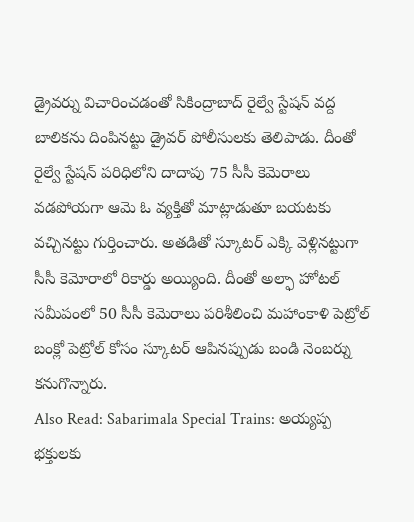డ్రైవర్ను విచారించడంతో సికింద్రాబాద్ రైల్వే స్టేషన్ వద్ద బాలికను దింపినట్టు డ్రైవర్ పోలీసులకు తెలిపాడు. దీంతో రైల్వే స్టేషన్ పరిధిలోని దాదాపు 75 సీసీ కెమెరాలు వడపోయగా ఆమె ఓ వ్యక్తితో మాట్లాడుతూ బయటకు వచ్చినట్టు గుర్తించారు. అతడితో స్కూటర్ ఎక్కి వెళ్లినట్టుగా సీసీ కెమోరాలో రికార్డు అయ్యింది. దీంతో అల్ఫా హోటల్ సమీపంలో 50 సీసీ కెమెరాలు పరిశీలించి మహాంకాళి పెట్రోల్ బంక్లో పెట్రోల్ కోసం స్కూటర్ ఆపినప్పుడు బండి నెంబర్ను కనుగొన్నారు.
Also Read: Sabarimala Special Trains: అయ్యప్ప భక్తులకు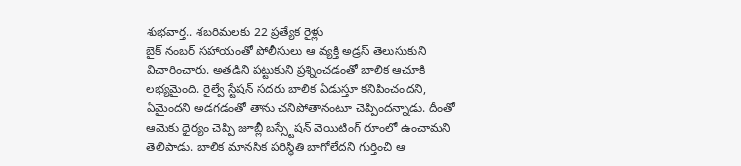శుభవార్త.. శబరిమలకు 22 ప్రత్యేక రైళ్లు
బైక్ నంబర్ సహాయంతో పోలీసులు ఆ వ్యక్తి అడ్రస్ తెలుసుకుని విచారించారు. అతడిని పట్టుకుని ప్రశ్నించడంతో బాలిక ఆచూకి లభ్యమైంది. రైల్వే స్టేషన్ సదరు బాలిక ఏడుస్తూ కనిపించందని, ఏమైందని అడగడంతో తాను చనిపోతానంటూ చెప్పిందన్నాడు. దీంతో ఆమెకు ధైర్యం చెప్పి జూబ్లీ బస్స్టేషన్ వెయిటింగ్ రూంలో ఉంచామని తెలిపాడు. బాలిక మానసిక పరిస్థితి బాగోలేదని గుర్తించి ఆ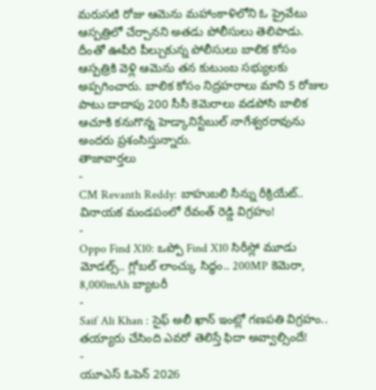మరుసటి రోజు ఆమెను మహాంకాళిలోని ఓ ప్రైవేటు ఆస్పత్రిలో చేర్చానని అతడు పోలీసులు తెలిపాడు. దీంతో ఊపీరి పీల్చుకున్న పోలీసులు బాలిక కోసం ఆస్పత్రికి వెళ్లి ఆమెను తన కుటుంబ సభ్యులకు అప్పగించారు. బాలిక కోసం నిద్రహరాలు మాని 5 రోజుల పాటు దాదాపు 200 సీసీ కెమెరాలు వడపోసి బాలిక ఆచూకి కనుగొన్న హెడ్కానిస్టేబుల్ నాగేశ్వరరావును అందరు ప్రశంసిస్తున్నారు.
తాజావార్తలు
-
CM Revanth Reddy: బాహుబలి సీన్ను రీక్రియేట్.. వినాయక మండపంలో రేవంత్ రెడ్డి విగ్రహం!
-
Oppo Find X10: ఒప్పో Find X10 సిరీస్లో మూడు మోడల్స్.. గ్లోబల్ లాంచ్కు సిద్ధం.. 200MP కెమెరా, 8,000mAh బ్యాటరీ
-
Saif Ali Khan : సైఫ్ అలీ ఖాన్ ఇంట్లో గణపతి విగ్రహం.. తయ్యారు చేసింది ఎవరో తెలిస్తే ఫిదా అవ్వాల్సిందే!
-
యూఎస్ ఓపెన్ 2026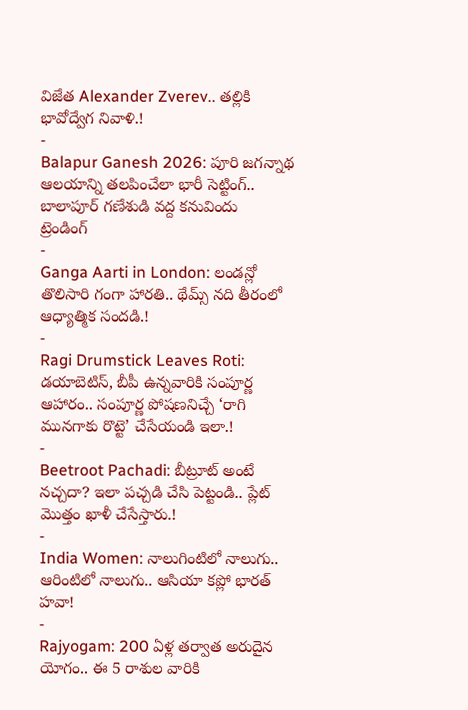విజేత Alexander Zverev.. తల్లికి భావోద్వేగ నివాళి.!
-
Balapur Ganesh 2026: పూరి జగన్నాథ ఆలయాన్ని తలపించేలా భారీ సెట్టింగ్.. బాలాపూర్ గణేశుడి వద్ద కనువిందు
ట్రెండింగ్
-
Ganga Aarti in London: లండన్లో తొలిసారి గంగా హారతి.. థేమ్స్ నది తీరంలో ఆధ్యాత్మిక సందడి.!
-
Ragi Drumstick Leaves Roti: డయాబెటిస్, బీపీ ఉన్నవారికి సంపూర్ణ ఆహారం.. సంపూర్ణ పోషణనిచ్చే ‘రాగి మునగాకు రొట్టె’ చేసేయండి ఇలా.!
-
Beetroot Pachadi: బీట్రూట్ అంటే నచ్చదా? ఇలా పచ్చడి చేసి పెట్టండి.. ప్లేట్ మొత్తం ఖాళీ చేసేస్తారు.!
-
India Women: నాలుగింటిలో నాలుగు.. ఆరింటిలో నాలుగు.. ఆసియా కప్లో భారత్ హవా!
-
Rajyogam: 200 ఏళ్ల తర్వాత అరుదైన యోగం.. ఈ 5 రాశుల వారికి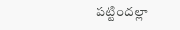పట్టిందల్లా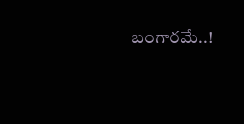బంగారమే..!